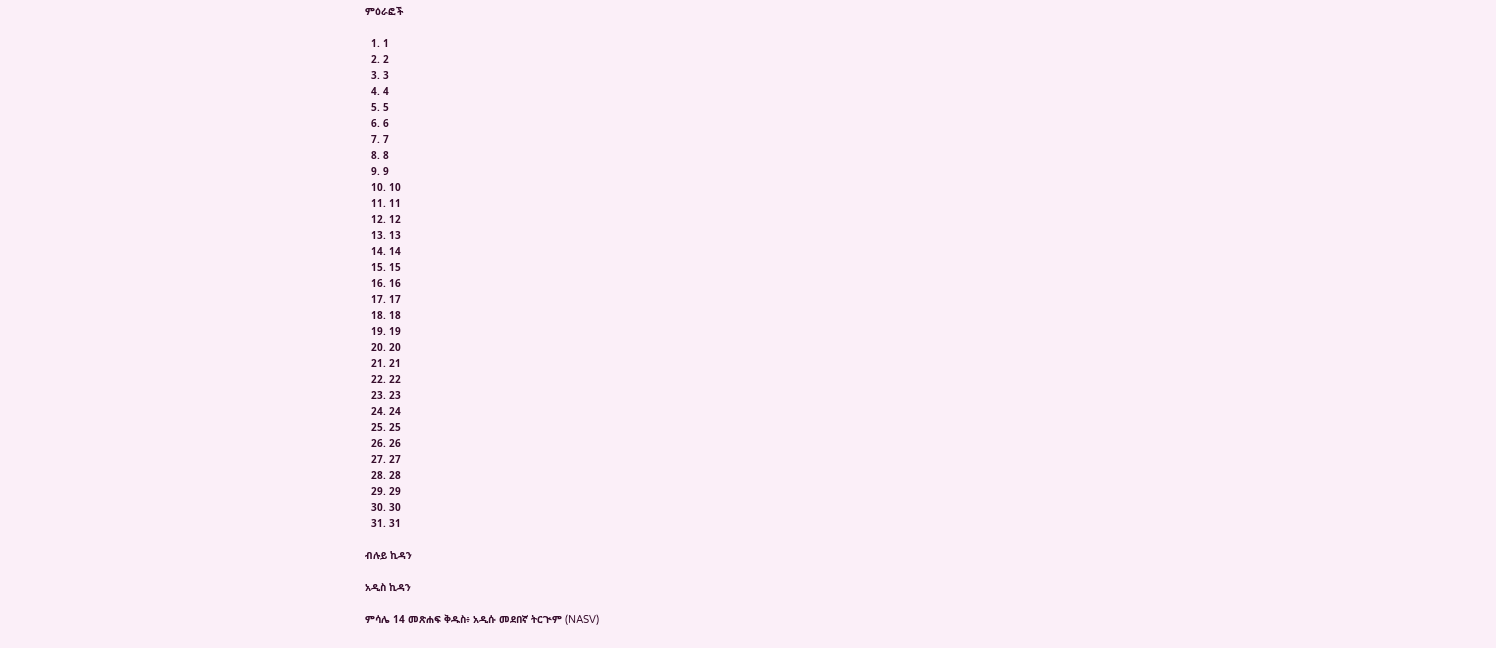ምዕራፎች

  1. 1
  2. 2
  3. 3
  4. 4
  5. 5
  6. 6
  7. 7
  8. 8
  9. 9
  10. 10
  11. 11
  12. 12
  13. 13
  14. 14
  15. 15
  16. 16
  17. 17
  18. 18
  19. 19
  20. 20
  21. 21
  22. 22
  23. 23
  24. 24
  25. 25
  26. 26
  27. 27
  28. 28
  29. 29
  30. 30
  31. 31

ብሉይ ኪዳን

አዲስ ኪዳን

ምሳሌ 14 መጽሐፍ ቅዱስ፥ አዲሱ መደበኛ ትርጒም (NASV)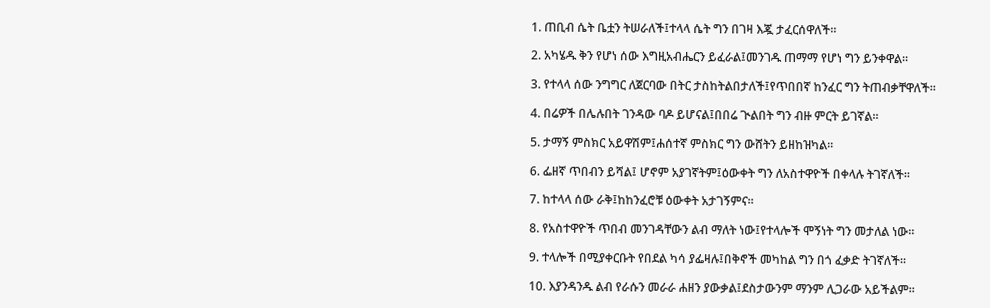1. ጠቢብ ሴት ቤቷን ትሠራለች፤ተላላ ሴት ግን በገዛ እጇ ታፈርሰዋለች።

2. አካሄዱ ቅን የሆነ ሰው እግዚአብሔርን ይፈራል፤መንገዱ ጠማማ የሆነ ግን ይንቀዋል።

3. የተላላ ሰው ንግግር ለጀርባው በትር ታስከትልበታለች፤የጥበበኛ ከንፈር ግን ትጠብቃቸዋለች።

4. በሬዎች በሌሉበት ገንዳው ባዶ ይሆናል፤በበሬ ጒልበት ግን ብዙ ምርት ይገኛል።

5. ታማኝ ምስክር አይዋሽም፤ሐሰተኛ ምስክር ግን ውሸትን ይዘከዝካል።

6. ፌዘኛ ጥበብን ይሻል፤ ሆኖም አያገኛትም፤ዕውቀት ግን ለአስተዋዮች በቀላሉ ትገኛለች።

7. ከተላላ ሰው ራቅ፤ከከንፈሮቹ ዕውቀት አታገኝምና።

8. የአስተዋዮች ጥበብ መንገዳቸውን ልብ ማለት ነው፤የተላሎች ሞኝነት ግን መታለል ነው።

9. ተላሎች በሚያቀርቡት የበደል ካሳ ያፌዛሉ፤በቅኖች መካከል ግን በጎ ፈቃድ ትገኛለች።

10. እያንዳንዱ ልብ የራሱን መራራ ሐዘን ያውቃል፤ደስታውንም ማንም ሊጋራው አይችልም።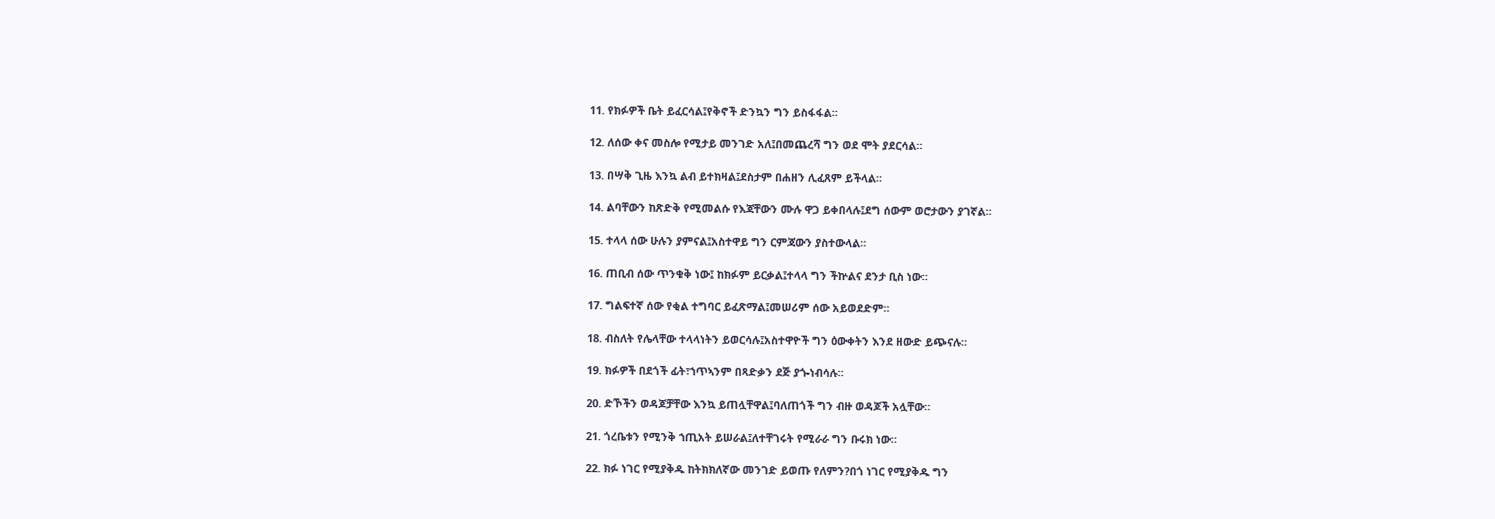11. የክፉዎች ቤት ይፈርሳል፤የቅኖች ድንኳን ግን ይስፋፋል።

12. ለሰው ቀና መስሎ የሚታይ መንገድ አለ፤በመጨረሻ ግን ወደ ሞት ያደርሳል።

13. በሣቅ ጊዜ እንኳ ልብ ይተክዛል፤ደስታም በሐዘን ሊፈጸም ይችላል።

14. ልባቸውን ከጽድቅ የሚመልሱ የእጃቸውን ሙሉ ዋጋ ይቀበላሉ፤ደግ ሰውም ወሮታውን ያገኛል።

15. ተላላ ሰው ሁሉን ያምናል፤አስተዋይ ግን ርምጃውን ያስተውላል።

16. ጠቢብ ሰው ጥንቁቅ ነው፤ ከክፉም ይርቃል፤ተላላ ግን ችኵልና ደንታ ቢስ ነው።

17. ግልፍተኛ ሰው የቂል ተግባር ይፈጽማል፤መሠሪም ሰው አይወደድም።

18. ብስለት የሌላቸው ተላላነትን ይወርሳሉ፤አስተዋዮች ግን ዕውቀትን እንደ ዘውድ ይጭናሉ።

19. ክፉዎች በደጎች ፊት፣ኀጥኣንም በጻድቃን ደጅ ያጐነብሳሉ።

20. ድኾችን ወዳጆቻቸው እንኳ ይጠሏቸዋል፤ባለጠጎች ግን ብዙ ወዳጆች አሏቸው።

21. ጎረቤቱን የሚንቅ ኀጢአት ይሠራል፤ለተቸገሩት የሚራራ ግን ቡሩክ ነው።

22. ክፉ ነገር የሚያቅዱ ከትክክለኛው መንገድ ይወጡ የለምን?በጎ ነገር የሚያቅዱ ግን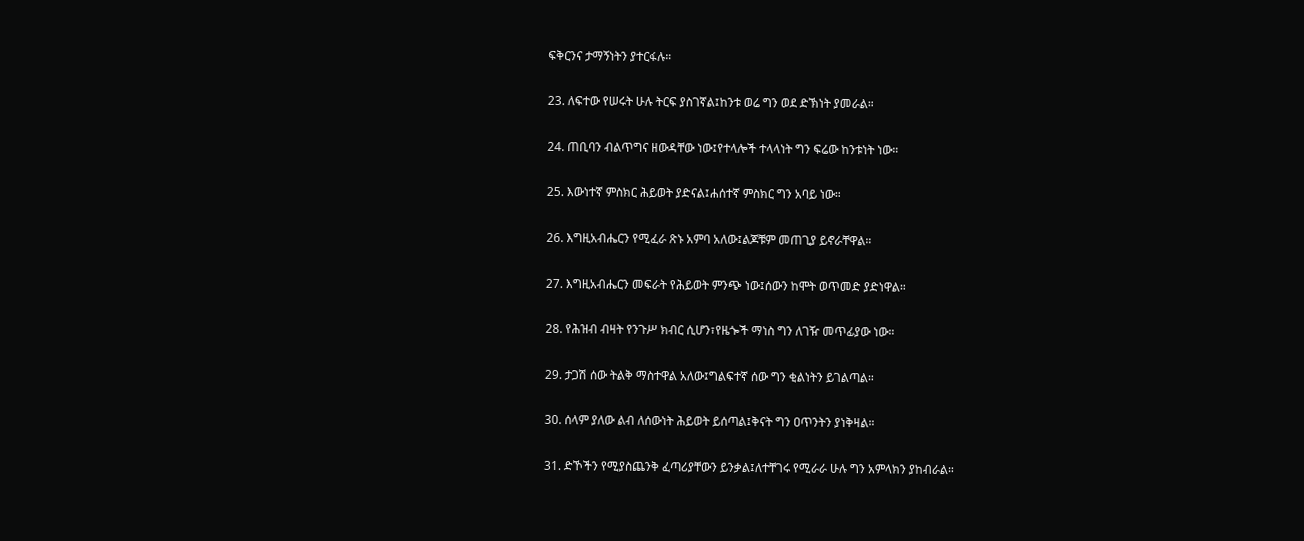ፍቅርንና ታማኝነትን ያተርፋሉ።

23. ለፍተው የሠሩት ሁሉ ትርፍ ያስገኛል፤ከንቱ ወሬ ግን ወደ ድኽነት ያመራል።

24. ጠቢባን ብልጥግና ዘውዳቸው ነው፤የተላሎች ተላላነት ግን ፍሬው ከንቱነት ነው።

25. እውነተኛ ምስክር ሕይወት ያድናል፤ሐሰተኛ ምስክር ግን አባይ ነው።

26. እግዚአብሔርን የሚፈራ ጽኑ አምባ አለው፤ልጆቹም መጠጊያ ይኖራቸዋል።

27. እግዚአብሔርን መፍራት የሕይወት ምንጭ ነው፤ሰውን ከሞት ወጥመድ ያድነዋል።

28. የሕዝብ ብዛት የንጉሥ ክብር ሲሆን፣የዜጐች ማነስ ግን ለገዥ መጥፊያው ነው።

29. ታጋሽ ሰው ትልቅ ማስተዋል አለው፤ግልፍተኛ ሰው ግን ቂልነትን ይገልጣል።

30. ሰላም ያለው ልብ ለሰውነት ሕይወት ይሰጣል፤ቅናት ግን ዐጥንትን ያነቅዛል።

31. ድኾችን የሚያስጨንቅ ፈጣሪያቸውን ይንቃል፤ለተቸገሩ የሚራራ ሁሉ ግን አምላክን ያከብራል።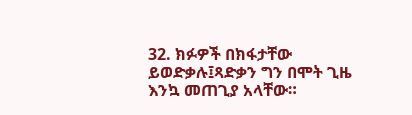32. ክፉዎች በክፋታቸው ይወድቃሉ፤ጻድቃን ግን በሞት ጊዜ እንኳ መጠጊያ አላቸው።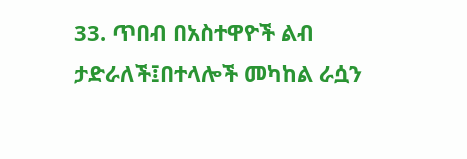33. ጥበብ በአስተዋዮች ልብ ታድራለች፤በተላሎች መካከል ራሷን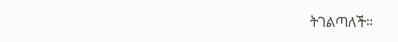ትገልጣለች።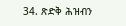34. ጽድቅ ሕዝብን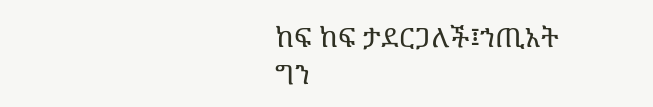ከፍ ከፍ ታደርጋለች፤ኀጢአት ግን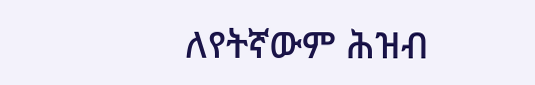ለየትኛውም ሕዝብ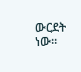ውርደት ነው።